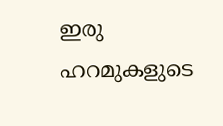ഇരു ഹറമുകളുടെ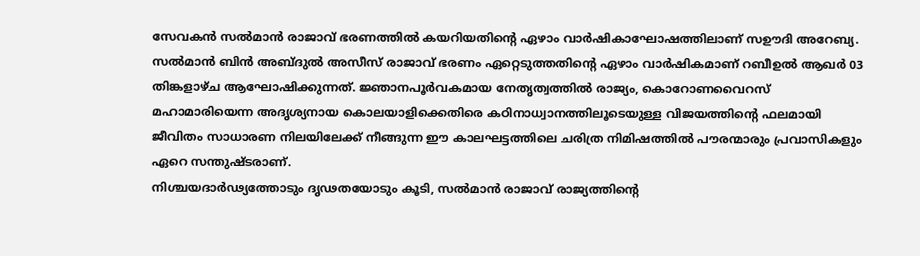സേവകൻ സൽമാൻ രാജാവ് ഭരണത്തിൽ കയറിയതിന്റെ ഏഴാം വാർഷികാഘോഷത്തിലാണ് സഊദി അറേബ്യ. സൽമാൻ ബിൻ അബ്ദുൽ അസീസ് രാജാവ് ഭരണം ഏറ്റെടുത്തതിന്റെ ഏഴാം വാർഷികമാണ് റബീഉൽ ആഖർ 03 തിങ്കളാഴ്ച ആഘോഷിക്കുന്നത്. ജ്ഞാനപൂർവകമായ നേതൃത്വത്തിൽ രാജ്യം, കൊറോണവൈറസ് മഹാമാരിയെന്ന അദൃശ്യനായ കൊലയാളിക്കെതിരെ കഠിനാധ്വാനത്തിലൂടെയുള്ള വിജയത്തിന്റെ ഫലമായി ജീവിതം സാധാരണ നിലയിലേക്ക് നീങ്ങുന്ന ഈ കാലഘട്ടത്തിലെ ചരിത്ര നിമിഷത്തിൽ പൗരന്മാരും പ്രവാസികളും ഏറെ സന്തുഷ്ടരാണ്.
നിശ്ചയദാർഢ്യത്തോടും ദൃഢതയോടും കൂടി, സൽമാൻ രാജാവ് രാജ്യത്തിന്റെ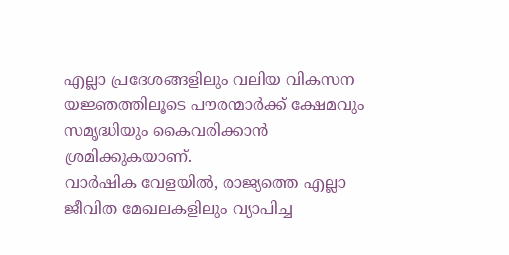എല്ലാ പ്രദേശങ്ങളിലും വലിയ വികസന യജ്ഞത്തിലൂടെ പൗരന്മാർക്ക് ക്ഷേമവും സമൃദ്ധിയും കൈവരിക്കാൻ ശ്രമിക്കുകയാണ്.
വാർഷിക വേളയിൽ, രാജ്യത്തെ എല്ലാ ജീവിത മേഖലകളിലും വ്യാപിച്ച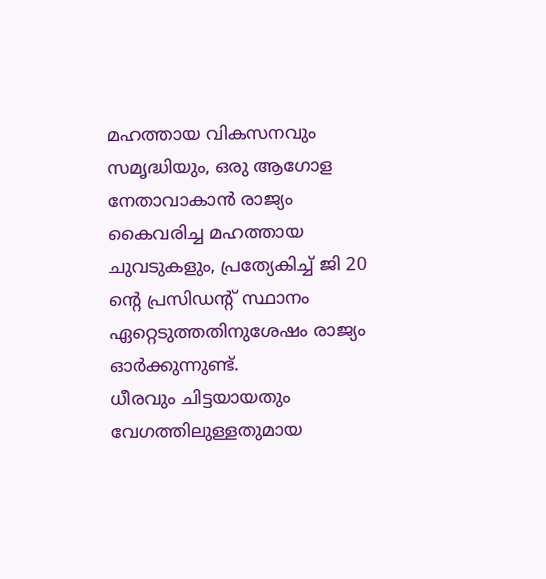മഹത്തായ വികസനവും സമൃദ്ധിയും, ഒരു ആഗോള നേതാവാകാൻ രാജ്യം കൈവരിച്ച മഹത്തായ ചുവടുകളും, പ്രത്യേകിച്ച് ജി 20 ന്റെ പ്രസിഡന്റ് സ്ഥാനം ഏറ്റെടുത്തതിനുശേഷം രാജ്യം ഓർക്കുന്നുണ്ട്.
ധീരവും ചിട്ടയായതും വേഗത്തിലുള്ളതുമായ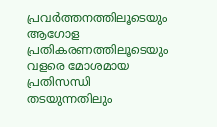പ്രവർത്തനത്തിലൂടെയും ആഗോള പ്രതികരണത്തിലൂടെയും വളരെ മോശമായ പ്രതിസന്ധി തടയുന്നതിലും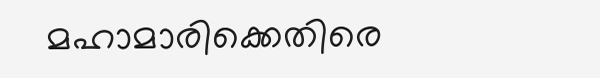മഹാമാരിക്കെതിരെ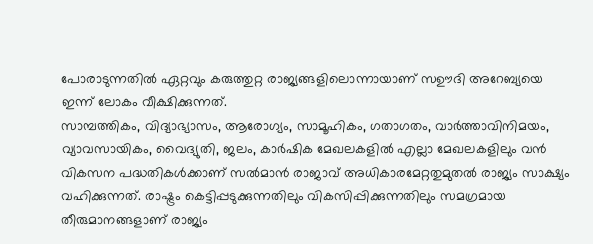പോരാടുന്നതിൽ ഏറ്റവും കരുത്തുറ്റ രാജ്യങ്ങളിലൊന്നായാണ് സഊദി അറേബ്യയെ ഇന്ന് ലോകം വീക്ഷിക്കുന്നത്.
സാമ്പത്തികം, വിദ്യാഭ്യാസം, ആരോഗ്യം, സാമൂഹികം, ഗതാഗതം, വാർത്താവിനിമയം, വ്യാവസായികം, വൈദ്യുതി, ജലം, കാർഷിക മേഖലകളിൽ എല്ലാ മേഖലകളിലും വൻ വികസന പദ്ധതികൾക്കാണ് സൽമാൻ രാജാവ് അധികാരമേറ്റതുമുതൽ രാജ്യം സാക്ഷ്യം വഹിക്കുന്നത്. രാഷ്ട്രം കെട്ടിപ്പടുക്കുന്നതിലും വികസിപ്പിക്കുന്നതിലും സമഗ്രമായ തീരുമാനങ്ങളാണ് രാജ്യം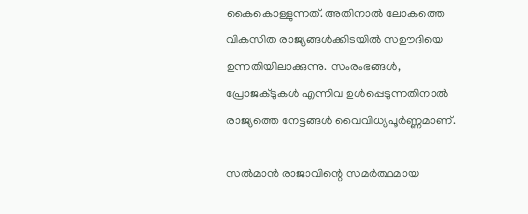കൈകൊള്ളുന്നത്. അതിനാൽ ലോകത്തെ വികസിത രാജ്യങ്ങൾക്കിടയിൽ സഊദിയെ ഉന്നതിയിലാക്കുന്നു. സംരംഭങ്ങൾ, പ്രോജക്ടുകൾ എന്നിവ ഉൾപ്പെടുന്നതിനാൽ രാജ്യത്തെ നേട്ടങ്ങൾ വൈവിധ്യപൂർണ്ണമാണ്.

സൽമാൻ രാജാവിന്റെ സമർത്ഥമായ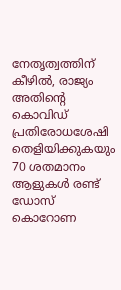നേതൃത്വത്തിന് കീഴിൽ, രാജ്യം അതിന്റെ കൊവിഡ് പ്രതിരോധശേഷി തെളിയിക്കുകയും 70 ശതമാനം ആളുകൾ രണ്ട് ഡോസ് കൊറോണ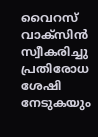വൈറസ് വാക്സിൻ സ്വീകരിച്ചു പ്രതിരോധ ശേഷി നേടുകയും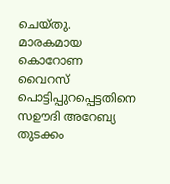ചെയ്തു.
മാരകമായ കൊറോണ വൈറസ് പൊട്ടിപ്പുറപ്പെട്ടതിനെ സഊദി അറേബ്യ തുടക്കം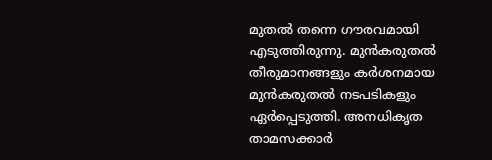മുതൽ തന്നെ ഗൗരവമായി എടുത്തിരുന്നു. മുൻകരുതൽ തീരുമാനങ്ങളും കർശനമായ മുൻകരുതൽ നടപടികളും ഏർപ്പെടുത്തി. അനധികൃത താമസക്കാർ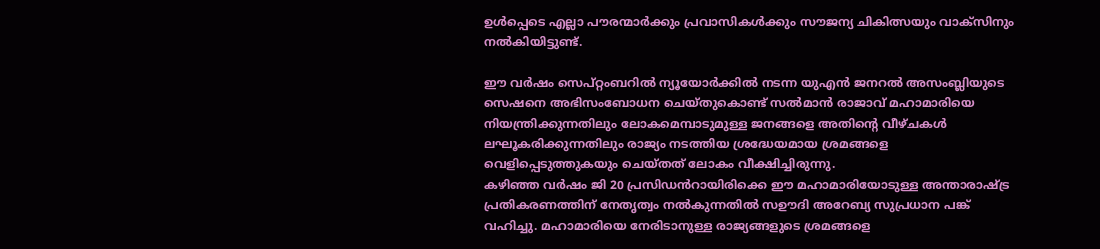ഉൾപ്പെടെ എല്ലാ പൗരന്മാർക്കും പ്രവാസികൾക്കും സൗജന്യ ചികിത്സയും വാക്സിനും നൽകിയിട്ടുണ്ട്.

ഈ വർഷം സെപ്റ്റംബറിൽ ന്യൂയോർക്കിൽ നടന്ന യുഎൻ ജനറൽ അസംബ്ലിയുടെ സെഷനെ അഭിസംബോധന ചെയ്തുകൊണ്ട് സൽമാൻ രാജാവ് മഹാമാരിയെ നിയന്ത്രിക്കുന്നതിലും ലോകമെമ്പാടുമുള്ള ജനങ്ങളെ അതിന്റെ വീഴ്ചകൾ ലഘൂകരിക്കുന്നതിലും രാജ്യം നടത്തിയ ശ്രദ്ധേയമായ ശ്രമങ്ങളെ വെളിപ്പെടുത്തുകയും ചെയ്തത് ലോകം വീക്ഷിച്ചിരുന്നു.
കഴിഞ്ഞ വർഷം ജി 20 പ്രസിഡൻറായിരിക്കെ ഈ മഹാമാരിയോടുള്ള അന്താരാഷ്ട്ര പ്രതികരണത്തിന് നേതൃത്വം നൽകുന്നതിൽ സഊദി അറേബ്യ സുപ്രധാന പങ്ക് വഹിച്ചു. മഹാമാരിയെ നേരിടാനുള്ള രാജ്യങ്ങളുടെ ശ്രമങ്ങളെ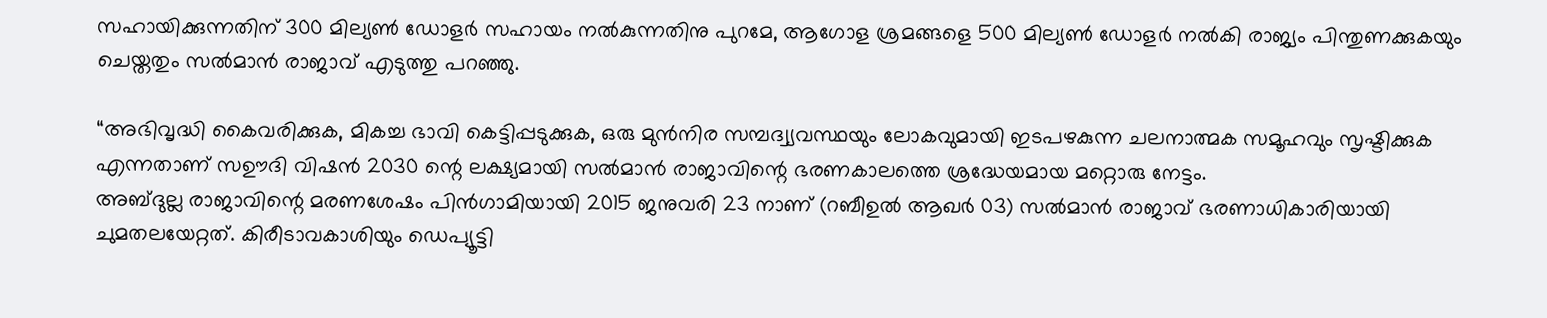സഹായിക്കുന്നതിന് 300 മില്യൺ ഡോളർ സഹായം നൽകുന്നതിനു പുറമേ, ആഗോള ശ്രമങ്ങളെ 500 മില്യൺ ഡോളർ നൽകി രാജ്യം പിന്തുണക്കുകയും ചെയ്തതും സൽമാൻ രാജാവ് എടുത്തു പറഞ്ഞു.

“അഭിവൃദ്ധി കൈവരിക്കുക, മികച്ച ഭാവി കെട്ടിപ്പടുക്കുക, ഒരു മുൻനിര സമ്പദ്വ്യവസ്ഥയും ലോകവുമായി ഇടപഴകുന്ന ചലനാത്മക സമൂഹവും സൃഷ്ടിക്കുക എന്നതാണ് സഊദി വിഷൻ 2030 ന്റെ ലക്ഷ്യമായി സൽമാൻ രാജാവിന്റെ ഭരണകാലത്തെ ശ്രദ്ധേയമായ മറ്റൊരു നേട്ടം.
അബ്ദുല്ല രാജാവിന്റെ മരണശേഷം പിൻഗാമിയായി 2015 ജനുവരി 23 നാണ് (റബീഉൽ ആഖർ 03) സൽമാൻ രാജാവ് ഭരണാധികാരിയായി ചുമതലയേറ്റത്. കിരീടാവകാശിയും ഡെപ്യൂട്ടി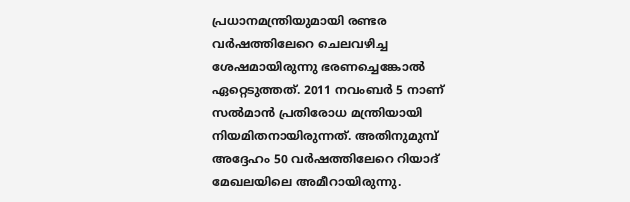പ്രധാനമന്ത്രിയുമായി രണ്ടര വർഷത്തിലേറെ ചെലവഴിച്ച ശേഷമായിരുന്നു ഭരണച്ചെങ്കോൽ ഏറ്റെടുത്തത്. 2011 നവംബർ 5 നാണ് സൽമാൻ പ്രതിരോധ മന്ത്രിയായി നിയമിതനായിരുന്നത്. അതിനുമുമ്പ് അദ്ദേഹം 50 വർഷത്തിലേറെ റിയാദ് മേഖലയിലെ അമീറായിരുന്നു.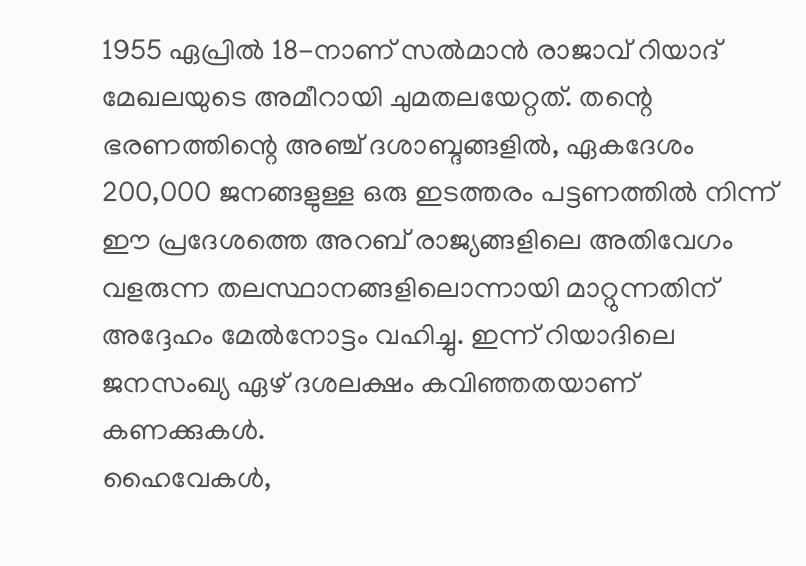1955 ഏപ്രിൽ 18-നാണ് സൽമാൻ രാജാവ് റിയാദ് മേഖലയുടെ അമീറായി ചുമതലയേറ്റത്. തന്റെ ഭരണത്തിന്റെ അഞ്ച് ദശാബ്ദങ്ങളിൽ, ഏകദേശം 200,000 ജനങ്ങളുള്ള ഒരു ഇടത്തരം പട്ടണത്തിൽ നിന്ന് ഈ പ്രദേശത്തെ അറബ് രാജ്യങ്ങളിലെ അതിവേഗം വളരുന്ന തലസ്ഥാനങ്ങളിലൊന്നായി മാറ്റുന്നതിന് അദ്ദേഹം മേൽനോട്ടം വഹിച്ചു. ഇന്ന് റിയാദിലെ ജനസംഖ്യ ഏഴ് ദശലക്ഷം കവിഞ്ഞതയാണ് കണക്കുകൾ.
ഹൈവേകൾ,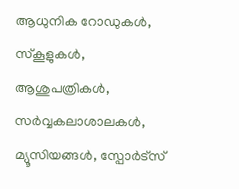ആധുനിക റോഡുകൾ, സ്കൂളുകൾ, ആശുപത്രികൾ, സർവ്വകലാശാലകൾ, മ്യൂസിയങ്ങൾ, സ്പോർട്സ്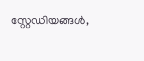സ്റ്റേഡിയങ്ങൾ,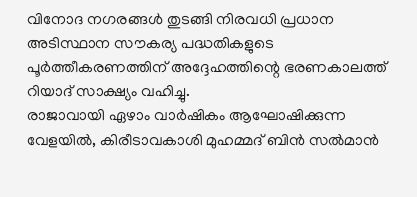വിനോദ നഗരങ്ങൾ തുടങ്ങി നിരവധി പ്രധാന അടിസ്ഥാന സൗകര്യ പദ്ധതികളുടെ പൂർത്തീകരണത്തിന് അദ്ദേഹത്തിന്റെ ഭരണകാലത്ത് റിയാദ് സാക്ഷ്യം വഹിച്ചു.
രാജാവായി ഏഴാം വാർഷികം ആഘോഷിക്കുന്ന വേളയിൽ, കിരീടാവകാശി മുഹമ്മദ് ബിൻ സൽമാൻ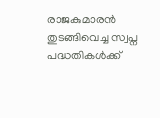രാജകുമാരൻ തുടങ്ങിവെച്ച സ്വപ്ന പദ്ധതികൾക്ക്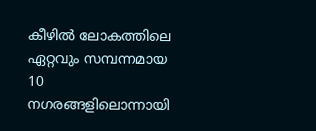കീഴിൽ ലോകത്തിലെ ഏറ്റവും സമ്പന്നമായ 10 നഗരങ്ങളിലൊന്നായി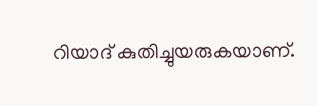റിയാദ് കുതിച്ചുയരുകയാണ്.